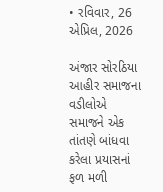• રવિવાર, 26 એપ્રિલ, 2026

અંજાર સોરઠિયા આહીર સમાજના વડીલોએ સમાજને એક તાંતણે બાંધવા કરેલા પ્રયાસનાં ફળ મળી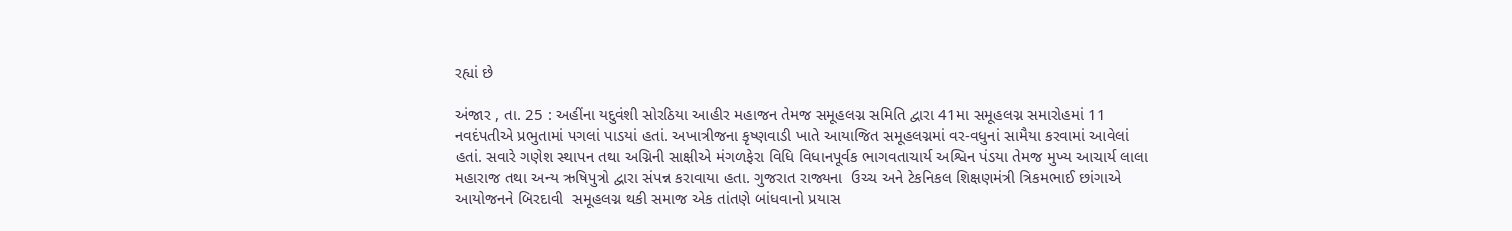રહ્યાં છે

અંજાર , તા. 25 : અહીંના યદુવંશી સોરઠિયા આહીર મહાજન તેમજ સમૂહલગ્ન સમિતિ દ્વારા 41મા સમૂહલગ્ન સમારોહમાં 11 નવદંપતીએ પ્રભુતામાં પગલાં પાડયાં હતાં. અખાત્રીજના કૃષ્ણવાડી ખાતે આયાજિત સમૂહલગ્નમાં વર-વધુનાં સામૈયા કરવામાં આવેલાં હતાં. સવારે ગણેશ સ્થાપન તથા અગ્નિની સાક્ષીએ મંગળફેરા વિધિ વિધાનપૂર્વક ભાગવતાચાર્ય અશ્વિન પંડયા તેમજ મુખ્ય આચાર્ય લાલા મહારાજ તથા અન્ય ઋષિપુત્રો દ્વારા સંપન્ન કરાવાયા હતા. ગુજરાત રાજ્યના  ઉચ્ચ અને ટેકનિકલ શિક્ષણમંત્રી ત્રિકમભાઈ છાંગાએ આયોજનને બિરદાવી  સમૂહલગ્ન થકી સમાજ એક તાંતણે બાંધવાનો પ્રયાસ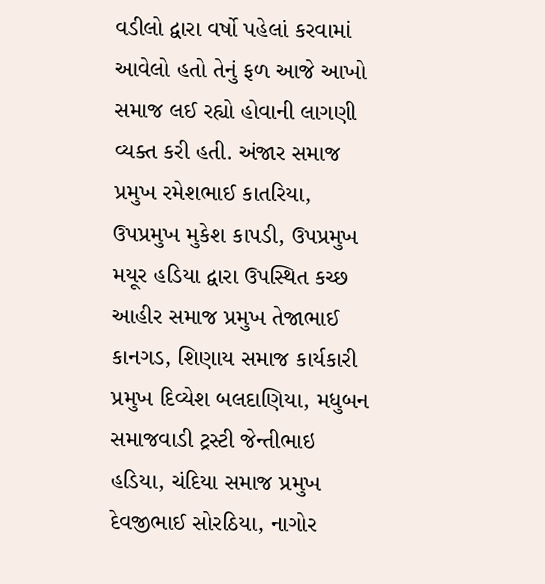વડીલો દ્વારા વર્ષો પહેલાં કરવામાં આવેલો હતો તેનું ફળ આજે આખો સમાજ લઈ રહ્યો હોવાની લાગણી વ્યક્ત કરી હતી. અંજાર સમાજ પ્રમુખ રમેશભાઈ કાતરિયા, ઉપપ્રમુખ મુકેશ કાપડી, ઉપપ્રમુખ મયૂર હડિયા દ્વારા ઉપસ્થિત કચ્છ આહીર સમાજ પ્રમુખ તેજાભાઈ કાનગડ, શિણાય સમાજ કાર્યકારી પ્રમુખ દિવ્યેશ બલદાણિયા, મધુબન સમાજવાડી ટ્રસ્ટી જેન્તીભાઇ હડિયા, ચંદિયા સમાજ પ્રમુખ દેવજીભાઈ સોરઠિયા, નાગોર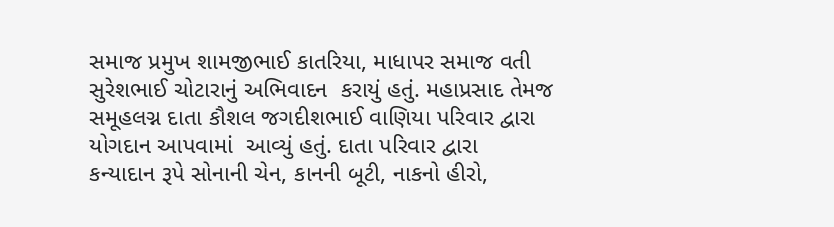સમાજ પ્રમુખ શામજીભાઈ કાતરિયા, માધાપર સમાજ વતી સુરેશભાઈ ચોટારાનું અભિવાદન  કરાયું હતું. મહાપ્રસાદ તેમજ સમૂહલગ્ન દાતા કૌશલ જગદીશભાઈ વાણિયા પરિવાર દ્વારા યોગદાન આપવામાં  આવ્યું હતું. દાતા પરિવાર દ્વારા  કન્યાદાન રૂપે સોનાની ચેન, કાનની બૂટી, નાકનો હીરો,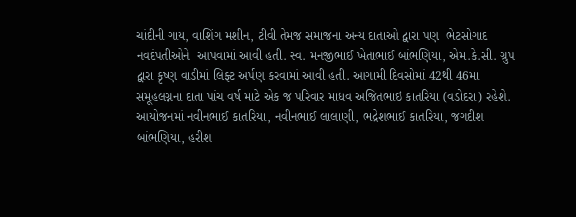ચાંદીની ગાય, વાશિંગ મશીન, ટીવી તેમજ સમાજના અન્ય દાતાઓ દ્વારા પણ  ભેટસોગાદ નવદંપતીઓને  આપવામાં આવી હતી. સ્વ. મનજીભાઈ ખેતાભાઈ બાંભણિયા, એમ.કે.સી. ગ્રુપ દ્વારા કૃષ્ણ વાડીમાં લિફ્ટ અર્પણ કરવામાં આવી હતી. આગામી દિવસોમાં 42થી 46મા સમૂહલગ્નના દાતા પાંચ વર્ષ માટે એક જ પરિવાર માધવ અજિતભાઇ કાતરિયા (વડોદરા) રહેશે. આયોજનમાં નવીનભાઈ કાતરિયા, નવીનભાઈ લાલાણી, ભદ્રેશભાઈ કાતરિયા, જગદીશ બાંભણિયા, હરીશ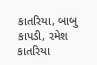કાતરિયા, બાબુ કાપડી, રમેશ કાતરિયા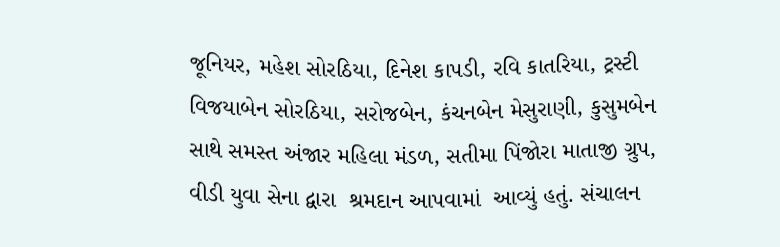જૂનિયર, મહેશ સોરઠિયા, દિનેશ કાપડી, રવિ કાતરિયા, ટ્રસ્ટી વિજયાબેન સોરઠિયા, સરોજબેન, કંચનબેન મેસુરાણી, કુસુમબેન સાથે સમસ્ત અંજાર મહિલા મંડળ, સતીમા પિંજોરા માતાજી ગ્રુપ, વીડી યુવા સેના દ્વારા  શ્રમદાન આપવામાં  આવ્યું હતું. સંચાલન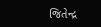જિતેન્દ્ર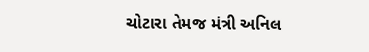ચોટારા તેમજ મંત્રી અનિલ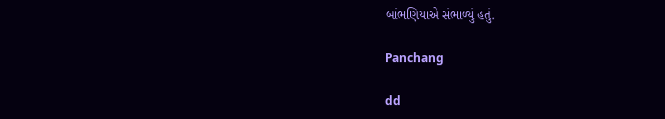બાંભણિયાએ સંભાળ્યું હતું.

Panchang

dd